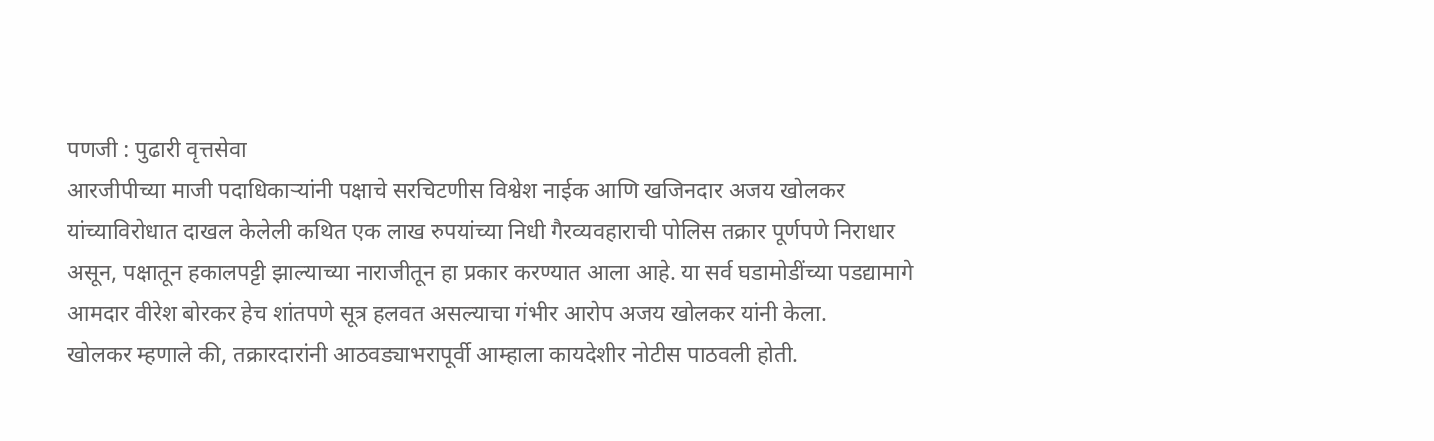पणजी : पुढारी वृत्तसेवा
आरजीपीच्या माजी पदाधिकाऱ्यांनी पक्षाचे सरचिटणीस विश्वेश नाईक आणि खजिनदार अजय खोलकर यांच्याविरोधात दाखल केलेली कथित एक लाख रुपयांच्या निधी गैरव्यवहाराची पोलिस तक्रार पूर्णपणे निराधार असून, पक्षातून हकालपट्टी झाल्याच्या नाराजीतून हा प्रकार करण्यात आला आहे. या सर्व घडामोडींच्या पडद्यामागे आमदार वीरेश बोरकर हेच शांतपणे सूत्र हलवत असल्याचा गंभीर आरोप अजय खोलकर यांनी केला.
खोलकर म्हणाले की, तक्रारदारांनी आठवड्याभरापूर्वी आम्हाला कायदेशीर नोटीस पाठवली होती.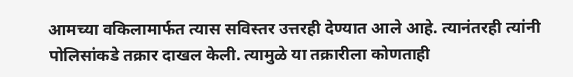आमच्या वकिलामार्फत त्यास सविस्तर उत्तरही देण्यात आले आहे. त्यानंतरही त्यांनी पोलिसांकडे तक्रार दाखल केली. त्यामुळे या तक्रारीला कोणताही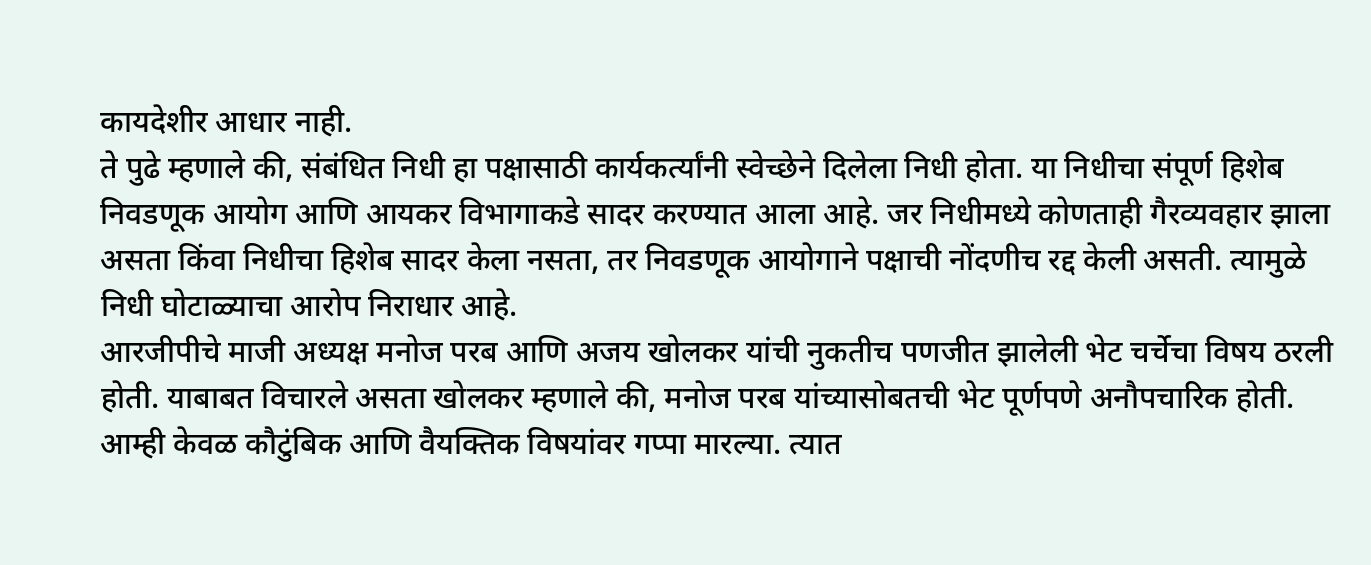कायदेशीर आधार नाही.
ते पुढे म्हणाले की, संबंधित निधी हा पक्षासाठी कार्यकर्त्यांनी स्वेच्छेने दिलेला निधी होता. या निधीचा संपूर्ण हिशेब निवडणूक आयोग आणि आयकर विभागाकडे सादर करण्यात आला आहे. जर निधीमध्ये कोणताही गैरव्यवहार झाला असता किंवा निधीचा हिशेब सादर केला नसता, तर निवडणूक आयोगाने पक्षाची नोंदणीच रद्द केली असती. त्यामुळे निधी घोटाळ्याचा आरोप निराधार आहे.
आरजीपीचे माजी अध्यक्ष मनोज परब आणि अजय खोलकर यांची नुकतीच पणजीत झालेली भेट चर्चेचा विषय ठरली होती. याबाबत विचारले असता खोलकर म्हणाले की, मनोज परब यांच्यासोबतची भेट पूर्णपणे अनौपचारिक होती. आम्ही केवळ कौटुंबिक आणि वैयक्तिक विषयांवर गप्पा मारल्या. त्यात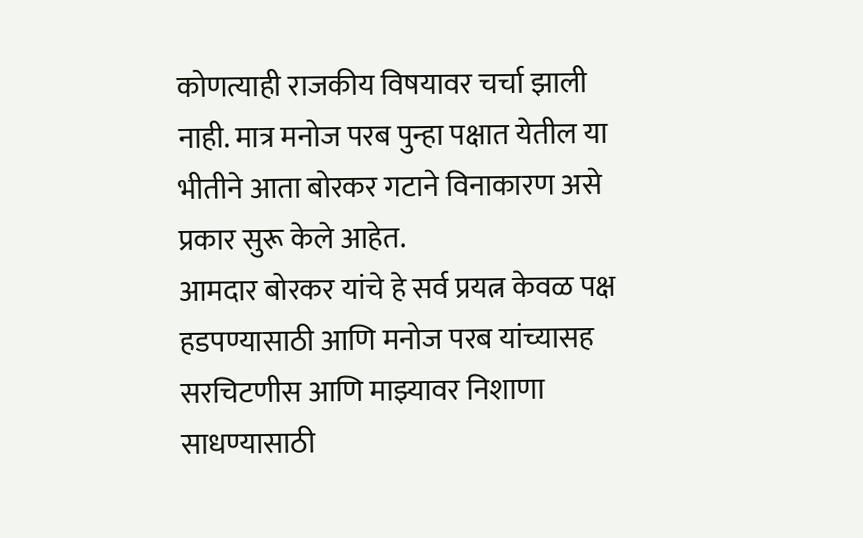कोणत्याही राजकीय विषयावर चर्चा झाली नाही. मात्र मनोज परब पुन्हा पक्षात येतील या भीतीने आता बोरकर गटाने विनाकारण असे प्रकार सुरू केले आहेत.
आमदार बोरकर यांचे हे सर्व प्रयत्न केवळ पक्ष हडपण्यासाठी आणि मनोज परब यांच्यासह सरचिटणीस आणि माझ्यावर निशाणा साधण्यासाठी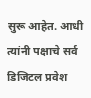सुरू आहेत. आधी त्यांनी पक्षाचे सर्व डिजिटल प्रवेश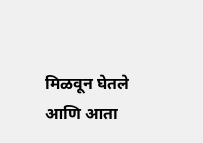मिळवून घेतले आणि आता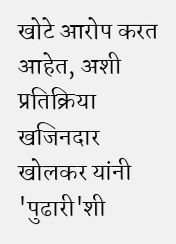खोटे आरोप करत आहेत, अशी प्रतिक्रिया खजिनदार खोलकर यांनी 'पुढारी'शी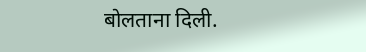बोलताना दिली.